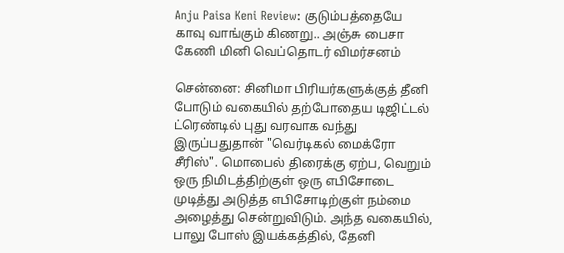Anju Paisa Keni Review: குடும்பத்தையே காவு வாங்கும் கிணறு.. அஞ்சு பைசா கேணி மினி வெப்தொடர் விமர்சனம்

சென்னை: சினிமா பிரியர்களுக்குத் தீனி போடும் வகையில் தற்போதைய டிஜிட்டல் ட்ரெண்டில் புது வரவாக வந்து இருப்பதுதான் "வெர்டிகல் மைக்ரோ சீரிஸ்". மொபைல் திரைக்கு ஏற்ப, வெறும் ஒரு நிமிடத்திற்குள் ஒரு எபிசோடை முடித்து அடுத்த எபிசோடிற்குள் நம்மை அழைத்து சென்றுவிடும். அந்த வகையில், பாலு போஸ் இயக்கத்தில், தேனி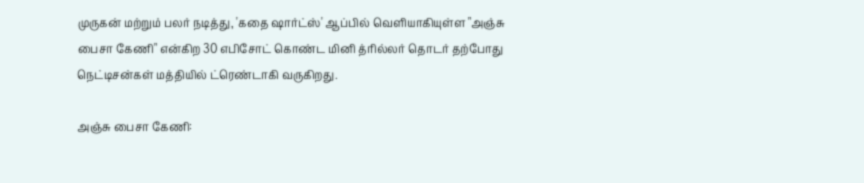முருகன் மற்றும் பலர் நடித்து, 'கதை ஷார்ட்ஸ்' ஆப்பில் வெளியாகியுள்ள "அஞ்சு பைசா கேணி" என்கிற 30 எபிசோட் கொண்ட மினி த்ரில்லர் தொடர் தற்போது நெட்டிசன்கள் மத்தியில் ட்ரெண்டாகி வருகிறது.

அஞ்சு பைசா கேணி: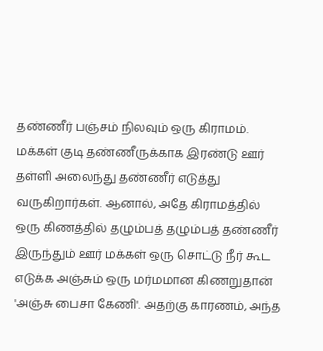தண்ணீர் பஞ்சம் நிலவும் ஒரு கிராமம். மக்கள் குடி தண்ணீருக்காக இரண்டு ஊர் தள்ளி அலைந்து தண்ணீர் எடுத்து வருகிறார்கள். ஆனால், அதே கிராமத்தில் ஒரு கிணத்தில் தழும்பத் தழும்பத் தண்ணீர் இருந்தும் ஊர் மக்கள் ஒரு சொட்டு நீர் கூட எடுக்க அஞ்சும் ஒரு மர்மமான கிணறுதான் 'அஞ்சு பைசா கேணி'. அதற்கு காரணம், அந்த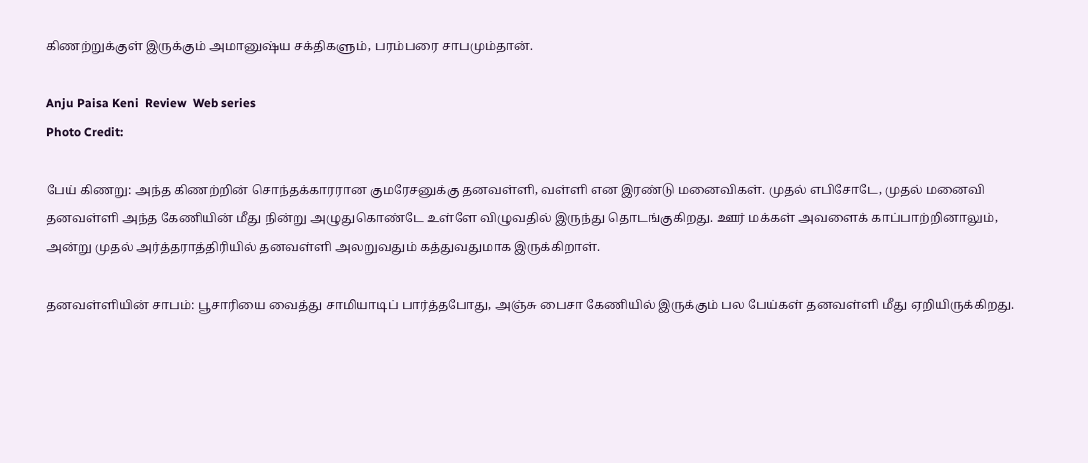கிணற்றுக்குள் இருக்கும் அமானுஷ்ய சக்திகளும், பரம்பரை சாபமும்தான்.

Anju Paisa Keni  Review  Web series
Photo Credit:

பேய் கிணறு: அந்த கிணற்றின் சொந்தக்காரரான குமரேசனுக்கு தனவள்ளி, வள்ளி என இரண்டு மனைவிகள். முதல் எபிசோடே, முதல் மனைவி தனவள்ளி அந்த கேணியின் மீது நின்று அழுதுகொண்டே உள்ளே விழுவதில் இருந்து தொடங்குகிறது. ஊர் மக்கள் அவளைக் காப்பாற்றினாலும், அன்று முதல் அர்த்தராத்திரியில் தனவள்ளி அலறுவதும் கத்துவதுமாக இருக்கிறாள்.

தனவள்ளியின் சாபம்: பூசாரியை வைத்து சாமியாடிப் பார்த்தபோது, அஞ்சு பைசா கேணியில் இருக்கும் பல பேய்கள் தனவள்ளி மீது ஏறியிருக்கிறது.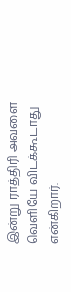இன்று ராத்திரி அவளை வெளியே விடக்கூடாது என்கிறார்.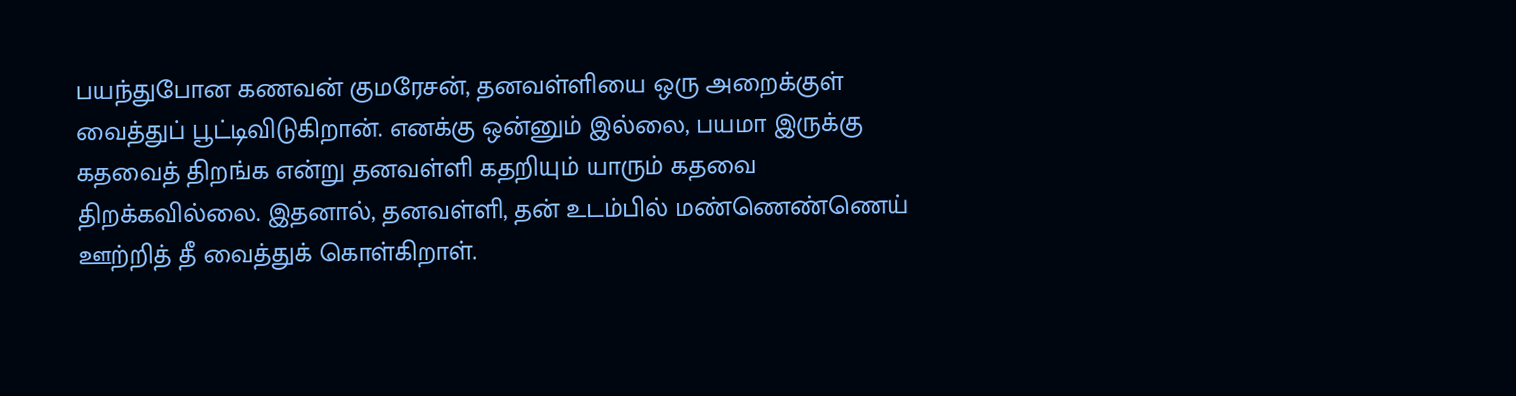பயந்துபோன கணவன் குமரேசன், தனவள்ளியை ஒரு அறைக்குள் வைத்துப் பூட்டிவிடுகிறான். எனக்கு ஒன்னும் இல்லை, பயமா இருக்கு கதவைத் திறங்க என்று தனவள்ளி கதறியும் யாரும் கதவை திறக்கவில்லை. இதனால், தனவள்ளி, தன் உடம்பில் மண்ணெண்ணெய் ஊற்றித் தீ வைத்துக் கொள்கிறாள்.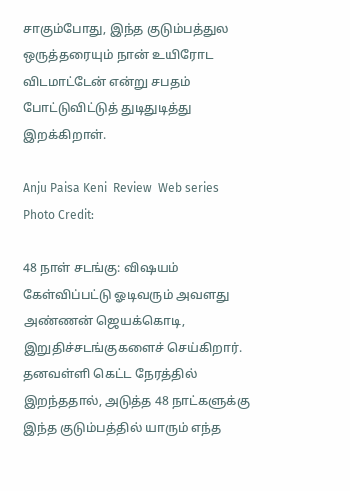சாகும்போது, இந்த குடும்பத்துல ஒருத்தரையும் நான் உயிரோட விடமாட்டேன் என்று சபதம் போட்டுவிட்டுத் துடிதுடித்து இறக்கிறாள்.

Anju Paisa Keni  Review  Web series
Photo Credit:

48 நாள் சடங்கு: விஷயம் கேள்விப்பட்டு ஓடிவரும் அவளது அண்ணன் ஜெயக்கொடி, இறுதிச்சடங்குகளைச் செய்கிறார். தனவள்ளி கெட்ட நேரத்தில் இறந்ததால், அடுத்த 48 நாட்களுக்கு இந்த குடும்பத்தில் யாரும் எந்த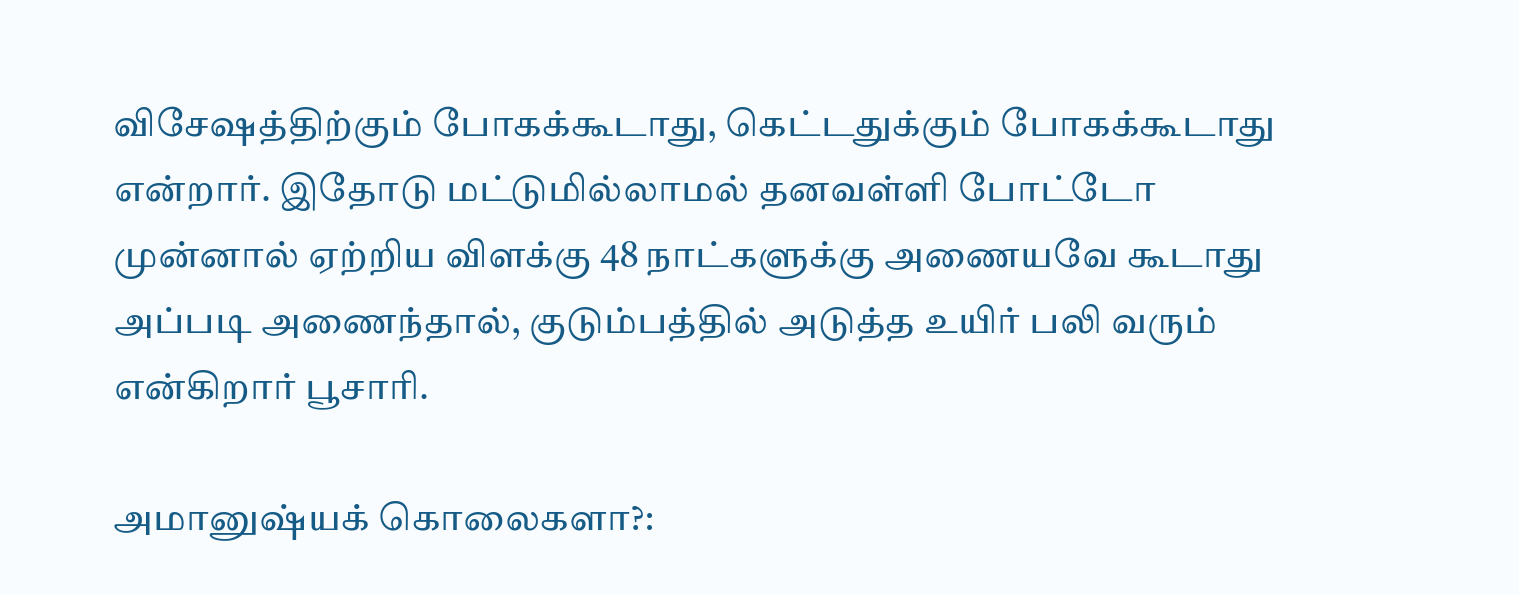விசேஷத்திற்கும் போகக்கூடாது, கெட்டதுக்கும் போகக்கூடாது என்றார். இதோடு மட்டுமில்லாமல் தனவள்ளி போட்டோ முன்னால் ஏற்றிய விளக்கு 48 நாட்களுக்கு அணையவே கூடாது அப்படி அணைந்தால், குடும்பத்தில் அடுத்த உயிர் பலி வரும் என்கிறார் பூசாரி.

அமானுஷ்யக் கொலைகளா?: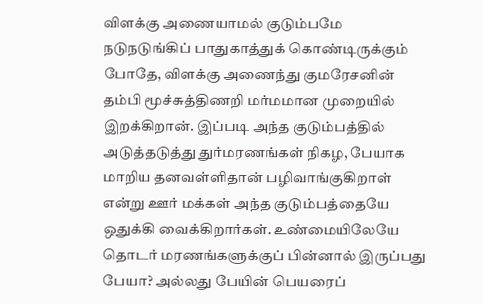விளக்கு அணையாமல் குடும்பமே நடுநடுங்கிப் பாதுகாத்துக் கொண்டிருக்கும் போதே, விளக்கு அணைந்து குமரேசனின் தம்பி மூச்சுத்திணறி மர்மமான முறையில் இறக்கிறான். இப்படி அந்த குடும்பத்தில் அடுத்தடுத்து துர்மரணங்கள் நிகழ, பேயாக மாறிய தனவள்ளிதான் பழிவாங்குகிறாள் என்று ஊர் மக்கள் அந்த குடும்பத்தையே ஒதுக்கி வைக்கிறார்கள். உண்மையிலேயே தொடர் மரணங்களுக்குப் பின்னால் இருப்பது பேயா? அல்லது பேயின் பெயரைப்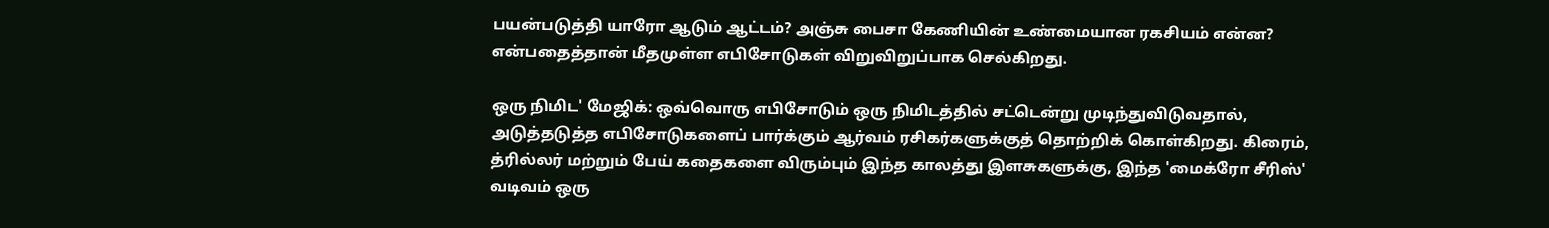பயன்படுத்தி யாரோ ஆடும் ஆட்டம்? அஞ்சு பைசா கேணியின் உண்மையான ரகசியம் என்ன? என்பதைத்தான் மீதமுள்ள எபிசோடுகள் விறுவிறுப்பாக செல்கிறது.

ஒரு நிமிட' மேஜிக்: ஒவ்வொரு எபிசோடும் ஒரு நிமிடத்தில் சட்டென்று முடிந்துவிடுவதால், அடுத்தடுத்த எபிசோடுகளைப் பார்க்கும் ஆர்வம் ரசிகர்களுக்குத் தொற்றிக் கொள்கிறது. கிரைம், த்ரில்லர் மற்றும் பேய் கதைகளை விரும்பும் இந்த காலத்து இளசுகளுக்கு, இந்த 'மைக்ரோ சீரிஸ்' வடிவம் ஒரு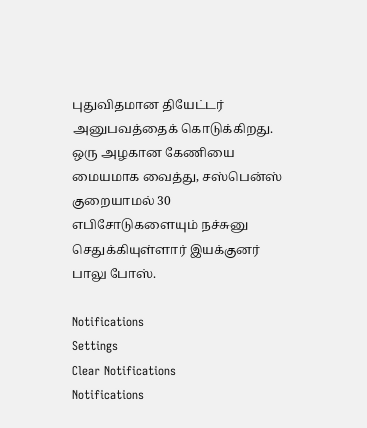புதுவிதமான தியேட்டர் அனுபவத்தைக் கொடுக்கிறது. ஒரு அழகான கேணியை மையமாக வைத்து, சஸ்பென்ஸ் குறையாமல் 30 எபிசோடுகளையும் நச்சுனு செதுக்கியுள்ளார் இயக்குனர் பாலு போஸ்.

Notifications
Settings
Clear Notifications
Notifications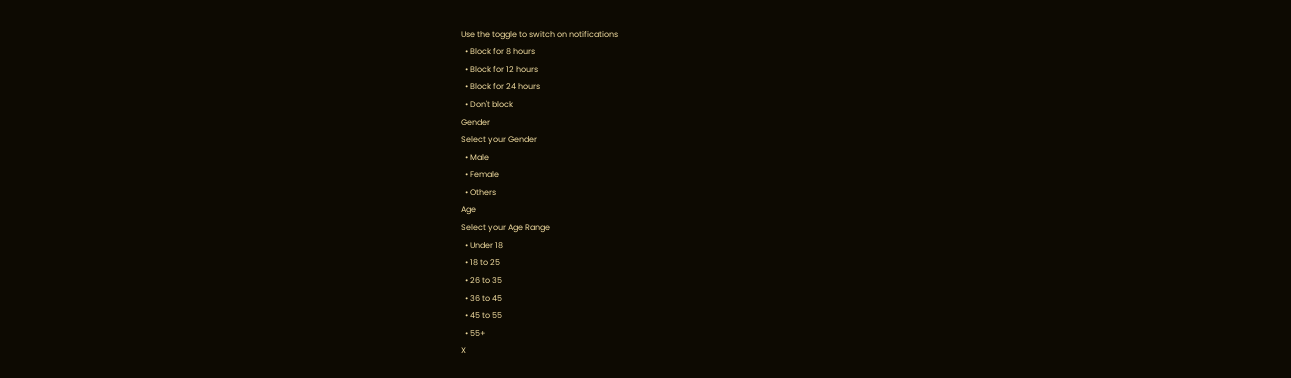Use the toggle to switch on notifications
  • Block for 8 hours
  • Block for 12 hours
  • Block for 24 hours
  • Don't block
Gender
Select your Gender
  • Male
  • Female
  • Others
Age
Select your Age Range
  • Under 18
  • 18 to 25
  • 26 to 35
  • 36 to 45
  • 45 to 55
  • 55+
X